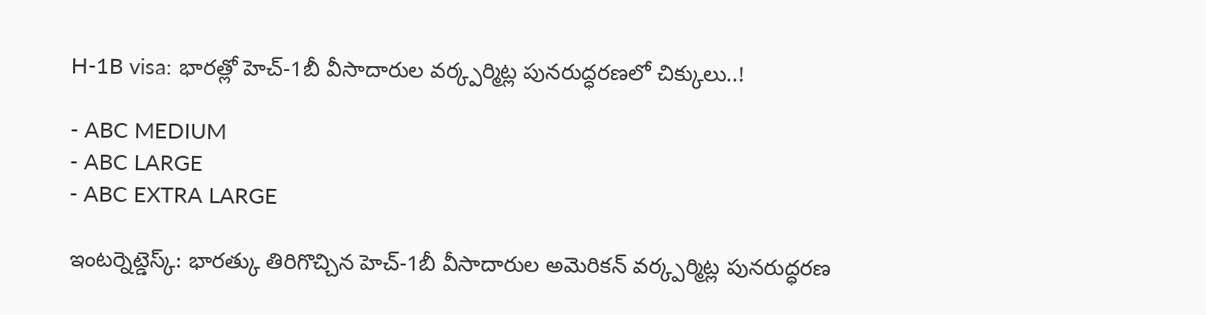H-1B visa: భారత్లో హెచ్-1బీ వీసాదారుల వర్క్పర్మిట్ల పునరుద్ధరణలో చిక్కులు..!

- ABC MEDIUM
- ABC LARGE
- ABC EXTRA LARGE

ఇంటర్నెట్డెస్క్: భారత్కు తిరిగొచ్చిన హెచ్-1బీ వీసాదారుల అమెరికన్ వర్క్పర్మిట్ల పునరుద్ధరణ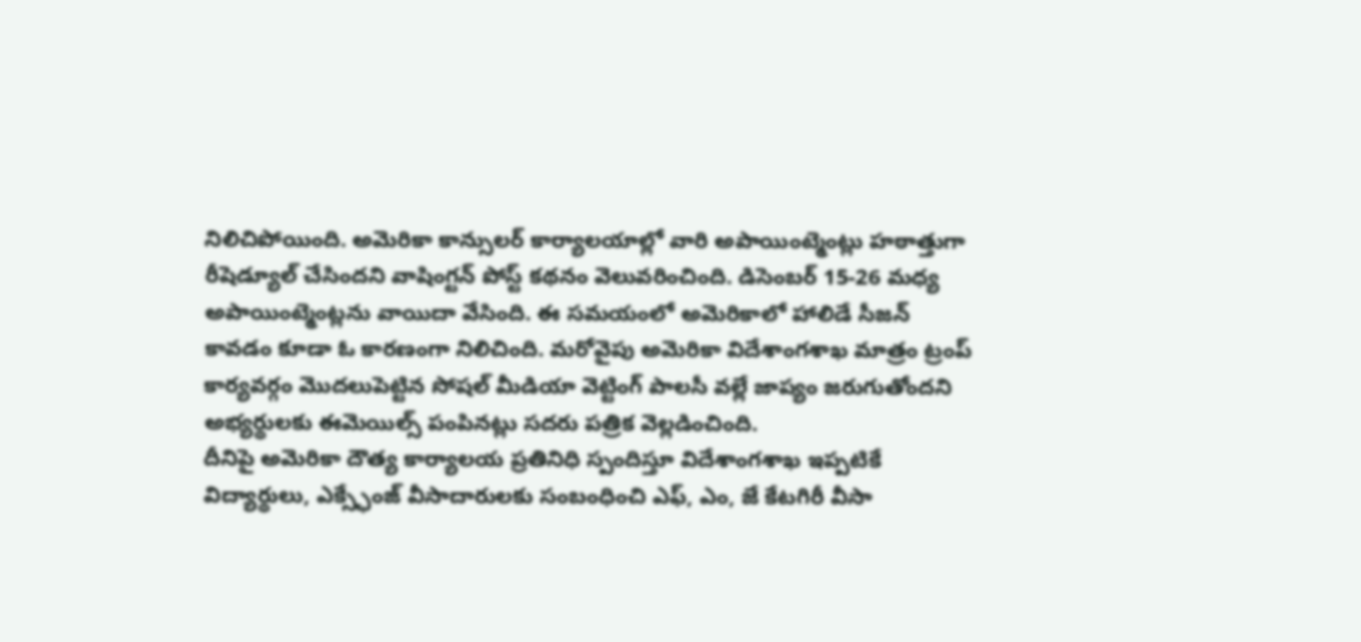నిలిచిపోయింది. అమెరికా కాన్సులర్ కార్యాలయాల్లో వారి అపాయింట్మెంట్లు హఠాత్తుగా రీషెడ్యూల్ చేసిందని వాషింగ్టన్ పోస్ట్ కథనం వెలువరించింది. డిసెంబర్ 15-26 మధ్య అపాయింట్మెంట్లను వాయిదా వేసింది. ఈ సమయంలో అమెరికాలో హాలిడే సీజన్ కావడం కూడా ఓ కారణంగా నిలిచింది. మరోవైపు అమెరికా విదేశాంగశాఖ మాత్రం ట్రంప్ కార్యవర్గం మొదలుపెట్టిన సోషల్ మీడియా వెట్టింగ్ పాలసీ వల్లే జాప్యం జరుగుతోందని అభ్యర్థులకు ఈమెయిల్స్ పంపినట్లు సదరు పత్రిక వెల్లడించింది.
దీనిపై అమెరికా దౌత్య కార్యాలయ ప్రతినిధి స్పందిస్తూ విదేశాంగశాఖ ఇప్పటికే విద్యార్థులు, ఎక్స్ఛేంజ్ వీసాదారులకు సంబంధించి ఎఫ్, ఎం, జే కేటగిరీ వీసా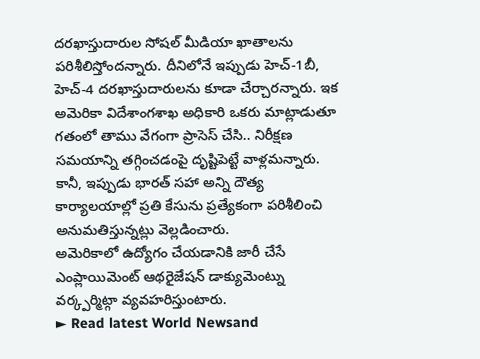దరఖాస్తుదారుల సోషల్ మీడియా ఖాతాలను పరిశీలిస్తోందన్నారు. దీనిలోనే ఇప్పుడు హెచ్-1బీ, హెచ్-4 దరఖాస్తుదారులను కూడా చేర్చారన్నారు. ఇక అమెరికా విదేశాంగశాఖ అధికారి ఒకరు మాట్లాడుతూ గతంలో తాము వేగంగా ప్రాసెస్ చేసి.. నిరీక్షణ సమయాన్ని తగ్గించడంపై దృష్టిపెట్టే వాళ్లమన్నారు. కానీ, ఇప్పుడు భారత్ సహా అన్ని దౌత్య కార్యాలయాల్లో ప్రతి కేసును ప్రత్యేకంగా పరిశీలించి అనుమతిస్తున్నట్లు వెల్లడించారు.
అమెరికాలో ఉద్యోగం చేయడానికి జారీ చేసే ఎంప్లాయిమెంట్ ఆథరైజేషన్ డాక్యుమెంట్ను వర్క్పర్మిట్గా వ్యవహరిస్తుంటారు.
► Read latest World Newsand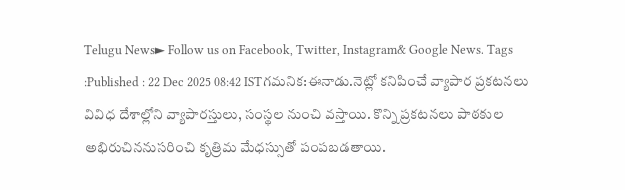Telugu News► Follow us on Facebook, Twitter, Instagram& Google News. Tags :Published : 22 Dec 2025 08:42 ISTగమనిక:ఈనాడు.నెట్లో కనిపించే వ్యాపార ప్రకటనలు వివిధ దేశాల్లోని వ్యాపారస్తులు, సంస్థల నుంచి వస్తాయి. కొన్ని ప్రకటనలు పాఠకుల అభిరుచిననుసరించి కృత్రిమ మేధస్సుతో పంపబడతాయి.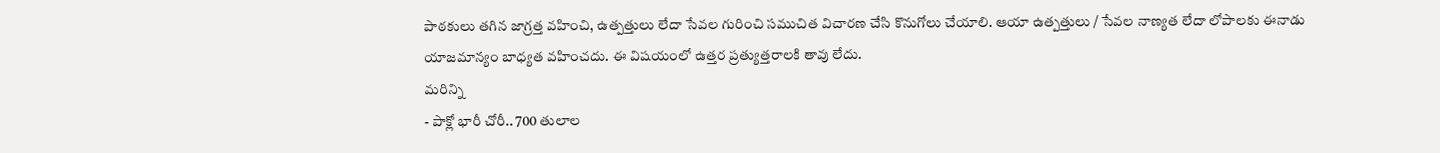పాఠకులు తగిన జాగ్రత్త వహించి, ఉత్పత్తులు లేదా సేవల గురించి సముచిత విచారణ చేసి కొనుగోలు చేయాలి. ఆయా ఉత్పత్తులు / సేవల నాణ్యత లేదా లోపాలకు ఈనాడు యాజమాన్యం బాధ్యత వహించదు. ఈ విషయంలో ఉత్తర ప్రత్యుత్తరాలకి తావు లేదు.
మరిన్ని
- పాక్లో భారీ చోరీ.. 700 తులాల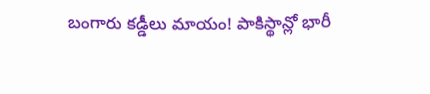బంగారు కడ్డీలు మాయం! పాకిస్థాన్లో భారీ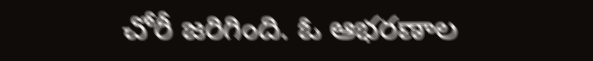చోరీ జరిగింది. ఓ ఆభరణాల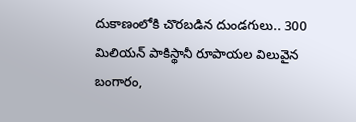దుకాణంలోకి చొరబడిన దుండగులు.. 300 మిలియన్ పాకిస్థానీ రూపాయల విలువైన బంగారం,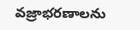వజ్రాభరణాలను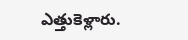ఎత్తుకెళ్లారు.